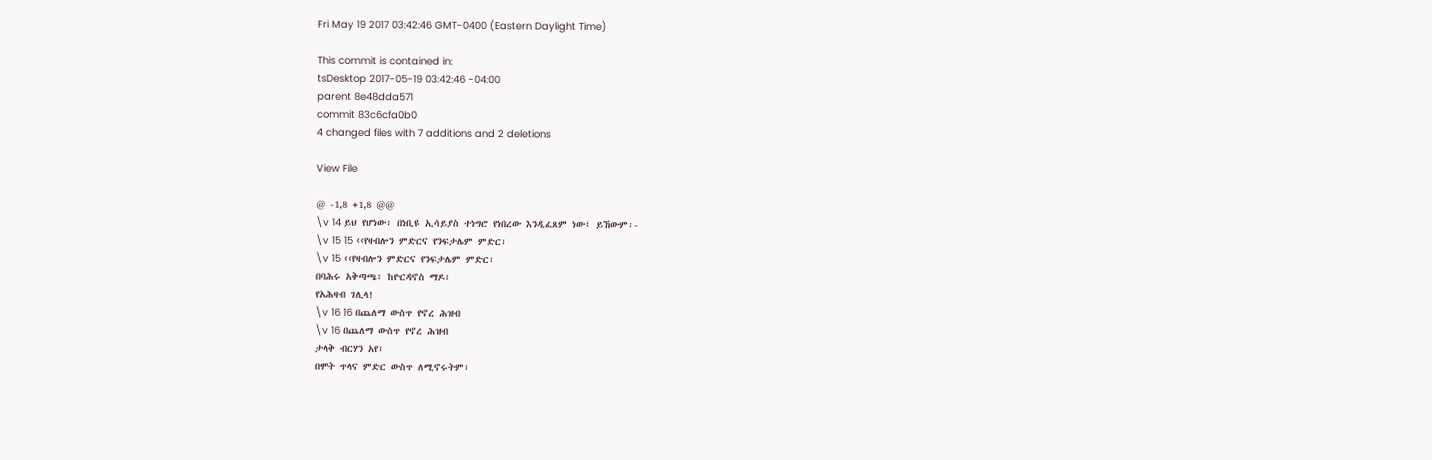Fri May 19 2017 03:42:46 GMT-0400 (Eastern Daylight Time)

This commit is contained in:
tsDesktop 2017-05-19 03:42:46 -04:00
parent 8e48dda571
commit 83c6cfa0b0
4 changed files with 7 additions and 2 deletions

View File

@ -1,8 +1,8 @@
\v 14 ይህ የሆነው፣ በነቢዩ ኢሳይያስ ተነግሮ የነበረው እንዲፈጸም ነው፤ ይኸውም፡-
\v 15 15 ‹‹የዛብሎን ምድርና የንፍታሌም ምድር፣
\v 15 ‹‹የዛብሎን ምድርና የንፍታሌም ምድር፣
በባሕሩ አቅጣጫ፣ ከዮርዳኖስ ማዶ፣
የአሕዛብ ገሊላ!
\v 16 16 በጨለማ ውስጥ የኖረ ሕዝብ
\v 16 በጨለማ ውስጥ የኖረ ሕዝብ
ታላቅ ብርሃን አየ፣
በሞት ጥላና ምድር ውስጥ ለሚኖሩትም፣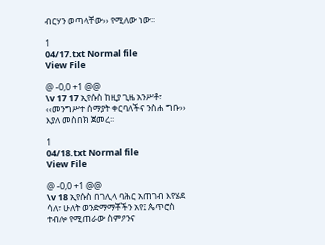ብርሃን ወጣላቸው›› የሚለው ነው፡፡

1
04/17.txt Normal file
View File

@ -0,0 +1 @@
\v 17 17 ኢየሱስ ከዚያ ጊዜ አንሥቶ፣ ‹‹መንግሥተ ሰማያት ቀርባለችና ንስሐ ግቡ›› እያለ መስበክ ጀመረ፡፡

1
04/18.txt Normal file
View File

@ -0,0 +1 @@
\v 18 ኢየሱስ በገሊላ ባሕር አጠገብ እየሄደ ሳለ፣ ሁለት ወንድማማቾችን አየ፤ ጴጥሮስ ተብሎ የሚጠራው ስምዖንና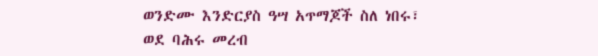ወንድሙ እንድርያስ ዓሣ አጥማጆች ስለ ነበሩ፣ ወደ ባሕሩ መረብ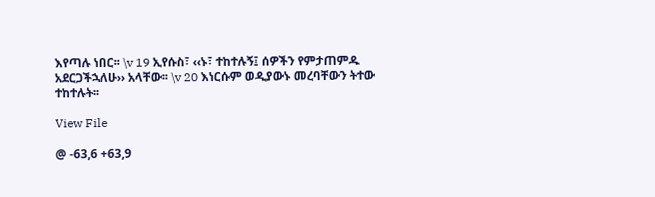እየጣሉ ነበር፡፡ \v 19 ኢየሱስ፣ ‹‹ኑ፣ ተከተሉኝ፤ ሰዎችን የምታጠምዱ አደርጋችኋለሁ›› አላቸው፡፡ \v 20 እነርሱም ወዲያውኑ መረባቸውን ትተው ተከተሉት፡፡

View File

@ -63,6 +63,9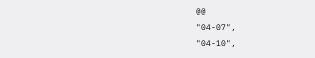@@
"04-07",
"04-10",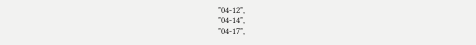"04-12",
"04-14",
"04-17",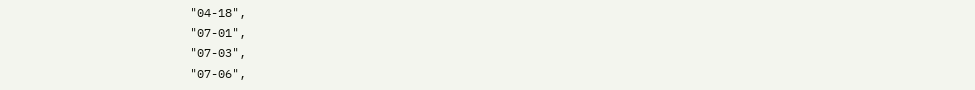"04-18",
"07-01",
"07-03",
"07-06",